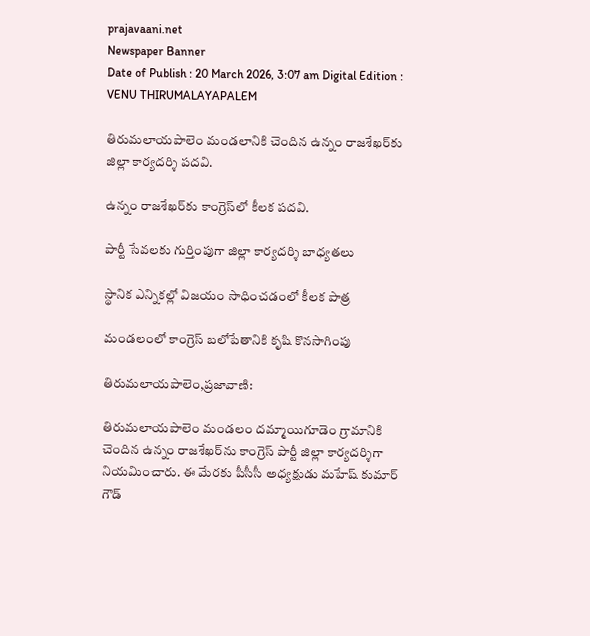prajavaani.net
Newspaper Banner
Date of Publish : 20 March 2026, 3:07 am Digital Edition : VENU THIRUMALAYAPALEM

తిరుమలాయపాలెం మండలానికి చెందిన ఉన్నం రాజశేఖర్‌కు జిల్లా కార్యదర్శి పదవి.

ఉన్నం రాజశేఖర్‌కు కాంగ్రెస్‌లో కీలక పదవి.

పార్టీ సేవలకు గుర్తింపుగా జిల్లా కార్యదర్శి బాధ్యతలు

స్థానిక ఎన్నికల్లో విజయం సాధించడంలో కీలక పాత్ర

మండలంలో కాంగ్రెస్ బలోపేతానికి కృషి కొనసాగింపు

తిరుమలాయపాలెం,ప్రజావాణి:

తిరుమలాయపాలెం మండలం దమ్మాయిగూడెం గ్రామానికి చెందిన ఉన్నం రాజశేఖర్‌ను కాంగ్రెస్ పార్టీ జిల్లా కార్యదర్శిగా నియమించారు. ఈ మేరకు పీసీసీ అధ్యక్షుడు మహేష్ కుమార్ గౌడ్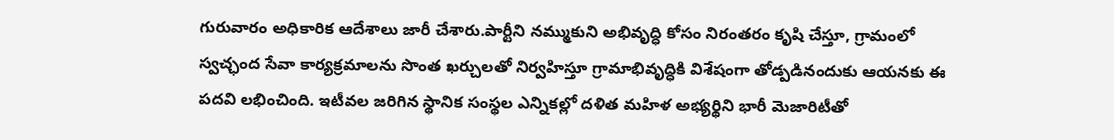గురువారం అధికారిక ఆదేశాలు జారీ చేశారు.పార్టీని నమ్ముకుని అభివృద్ధి కోసం నిరంతరం కృషి చేస్తూ, గ్రామంలో స్వచ్ఛంద సేవా కార్యక్రమాలను సొంత ఖర్చులతో నిర్వహిస్తూ గ్రామాభివృద్ధికి విశేషంగా తోడ్పడినందుకు ఆయనకు ఈ పదవి లభించింది. ఇటీవల జరిగిన స్థానిక సంస్థల ఎన్నికల్లో దళిత మహిళ అభ్యర్థిని భారీ మెజారిటీతో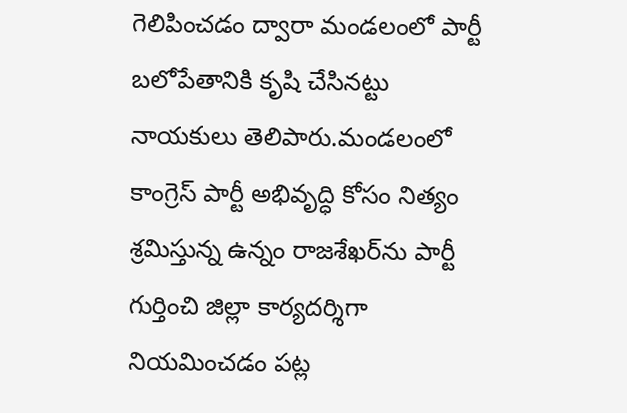గెలిపించడం ద్వారా మండలంలో పార్టీ బలోపేతానికి కృషి చేసినట్టు నాయకులు తెలిపారు.మండలంలో కాంగ్రెస్ పార్టీ అభివృద్ధి కోసం నిత్యం శ్రమిస్తున్న ఉన్నం రాజశేఖర్‌ను పార్టీ గుర్తించి జిల్లా కార్యదర్శిగా నియమించడం పట్ల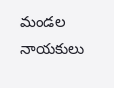మండల నాయకులు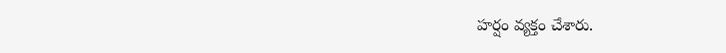హర్షం వ్యక్తం చేశారు.